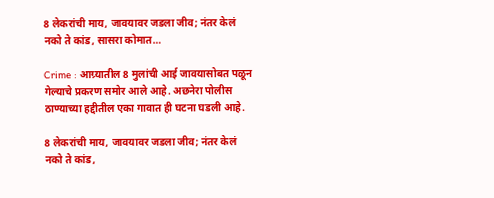8 लेकरांची माय, जावयावर जडला जीव; नंतर केलं नको ते कांड, सासरा कोमात…

Crime : आग्र्यातील 8 मुलांची आई जावयासोबत पळून गेल्याचे प्रकरण समोर आले आहे. अछनेरा पोलीस ठाण्याच्या हद्दीतील एका गावात ही घटना घडली आहे.

8 लेकरांची माय, जावयावर जडला जीव; नंतर केलं नको ते कांड,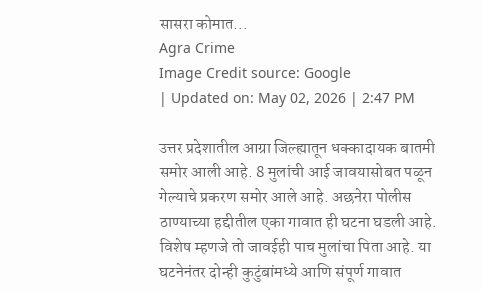सासरा कोमात...
Agra Crime
Image Credit source: Google
| Updated on: May 02, 2026 | 2:47 PM

उत्तर प्रदेशातील आग्रा जिल्ह्यातून धक्कादायक बातमी समोर आली आहे. 8 मुलांची आई जावयासोबत पळून गेल्याचे प्रकरण समोर आले आहे. अछनेरा पोलीस ठाण्याच्या हद्दीतील एका गावात ही घटना घडली आहे. विशेष म्हणजे तो जावईही पाच मुलांचा पिता आहे. या घटनेनंतर दोन्ही कुटुंबांमध्ये आणि संपूर्ण गावात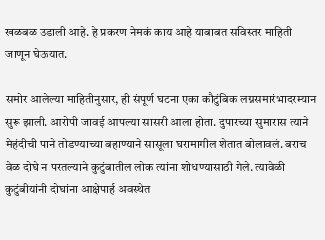खळबळ उडाली आहे. हे प्रकरण नेमकं काय आहे याबाबत सविस्तर माहिती जाणून घेऊयात.

समोर आलेल्या माहितीनुसार, ही संपूर्ण घटना एका कौटुंबिक लग्नसमारंभादरम्यान सुरू झाली. आरोपी जावई आपल्या सासरी आला होता. दुपारच्या सुमारास त्याने मेहंदीची पाने तोडण्याच्या बहाण्याने सासूला घरामागील शेतात बोलावलं. बराच वेळ दोघे न परतल्याने कुटुंबातील लोक त्यांना शोधण्यासाठी गेले. त्यावेळी कुटुंबीयांनी दोघांना आक्षेपार्ह अवस्थेत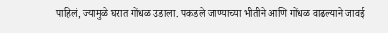पाहिलं, ज्यामुळे घरात गोंधळ उडाला. पकडले जाण्याच्या भीतीने आणि गोंधळ वाढल्याने जावई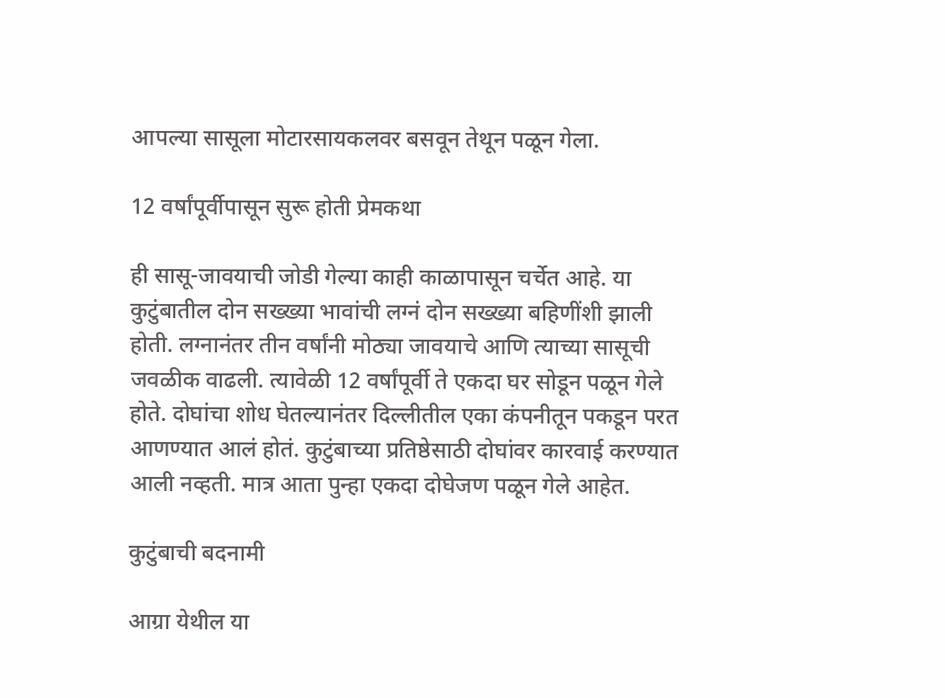आपल्या सासूला मोटारसायकलवर बसवून तेथून पळून गेला.

12 वर्षांपूर्वीपासून सुरू होती प्रेमकथा

ही सासू-जावयाची जोडी गेल्या काही काळापासून चर्चेत आहे. या कुटुंबातील दोन सख्ख्या भावांची लग्नं दोन सख्ख्या बहिणींशी झाली होती. लग्नानंतर तीन वर्षांनी मोठ्या जावयाचे आणि त्याच्या सासूची जवळीक वाढली. त्यावेळी 12 वर्षांपूर्वी ते एकदा घर सोडून पळून गेले होते. दोघांचा शोध घेतल्यानंतर दिल्लीतील एका कंपनीतून पकडून परत आणण्यात आलं होतं. कुटुंबाच्या प्रतिष्ठेसाठी दोघांवर कारवाई करण्यात आली नव्हती. मात्र आता पुन्हा एकदा दोघेजण पळून गेले आहेत.

कुटुंबाची बदनामी

आग्रा येथील या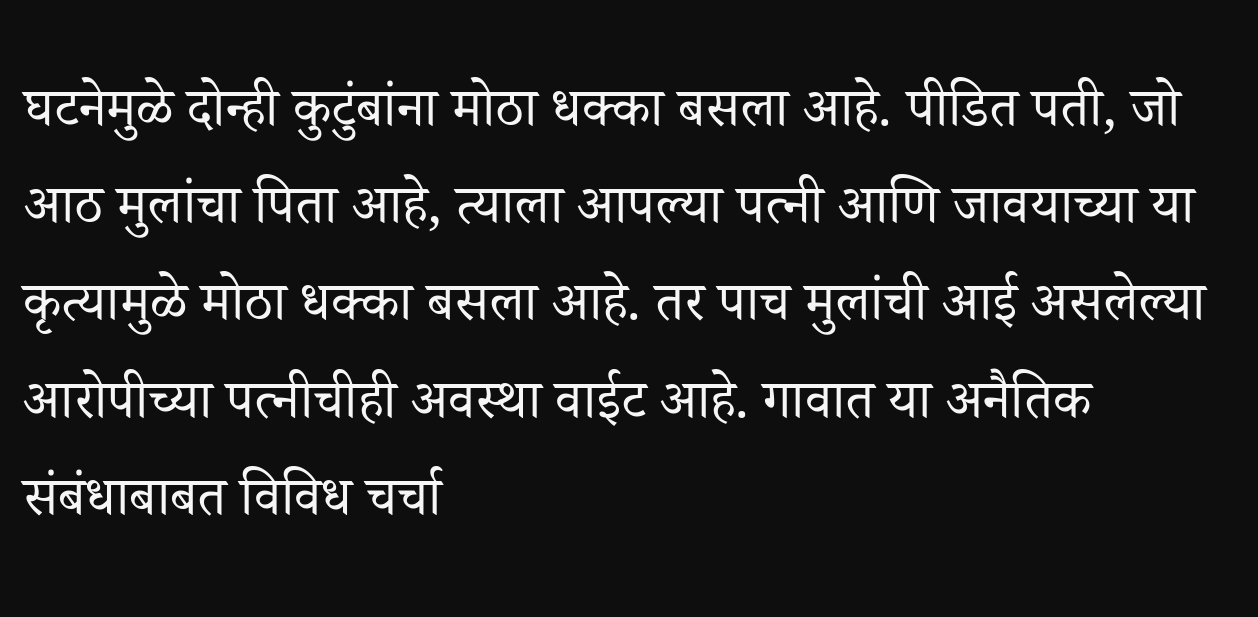घटनेमुळे दोन्ही कुटुंबांना मोठा धक्का बसला आहे. पीडित पती, जो आठ मुलांचा पिता आहे, त्याला आपल्या पत्नी आणि जावयाच्या या कृत्यामुळे मोठा धक्का बसला आहे. तर पाच मुलांची आई असलेल्या आरोपीच्या पत्नीचीही अवस्था वाईट आहे. गावात या अनैतिक संबंधाबाबत विविध चर्चा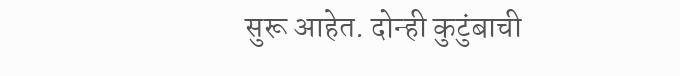सुरू आहेत. दोन्ही कुटुंबाची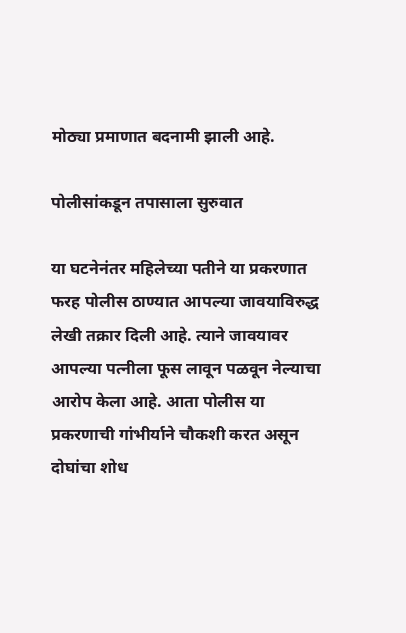मोठ्या प्रमाणात बदनामी झाली आहे.

पोलीसांकडून तपासाला सुरुवात

या घटनेनंतर महिलेच्या पतीने या प्रकरणात फरह पोलीस ठाण्यात आपल्या जावयाविरुद्ध लेखी तक्रार दिली आहे. त्याने जावयावर आपल्या पत्नीला फूस लावून पळवून नेल्याचा आरोप केला आहे. आता पोलीस या प्रकरणाची गांभीर्याने चौकशी करत असून दोघांचा शोध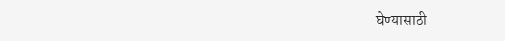घेण्यासाठी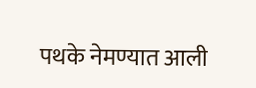पथके नेमण्यात आली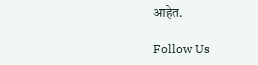आहेत.

Follow Us